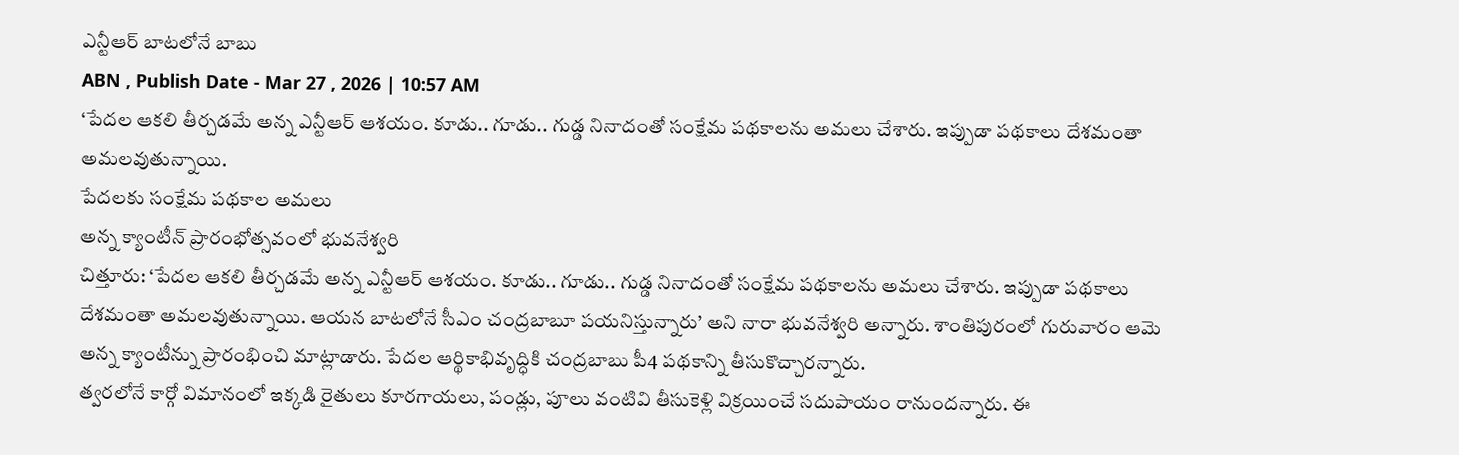ఎన్టీఆర్ బాటలోనే బాబు
ABN , Publish Date - Mar 27 , 2026 | 10:57 AM
‘పేదల ఆకలి తీర్చడమే అన్న ఎన్టీఆర్ ఆశయం. కూడు.. గూడు.. గుడ్డ నినాదంతో సంక్షేమ పథకాలను అమలు చేశారు. ఇప్పుడా పథకాలు దేశమంతా అమలవుతున్నాయి.
పేదలకు సంక్షేమ పథకాల అమలు
అన్న క్యాంటీన్ ప్రారంభోత్సవంలో భువనేశ్వరి
చిత్తూరు: ‘పేదల ఆకలి తీర్చడమే అన్న ఎన్టీఆర్ ఆశయం. కూడు.. గూడు.. గుడ్డ నినాదంతో సంక్షేమ పథకాలను అమలు చేశారు. ఇప్పుడా పథకాలు దేశమంతా అమలవుతున్నాయి. ఆయన బాటలోనే సీఎం చంద్రబాబూ పయనిస్తున్నారు’ అని నారా భువనేశ్వరి అన్నారు. శాంతిపురంలో గురువారం ఆమె అన్న క్యాంటీన్ను ప్రారంభించి మాట్లాడారు. పేదల ఆర్థికాభివృద్ధికి చంద్రబాబు పీ4 పథకాన్ని తీసుకొచ్చారన్నారు.
త్వరలోనే కార్గో విమానంలో ఇక్కడి రైతులు కూరగాయలు, పండ్లు, పూలు వంటివి తీసుకెళ్లి విక్రయించే సదుపాయం రానుందన్నారు. ఈ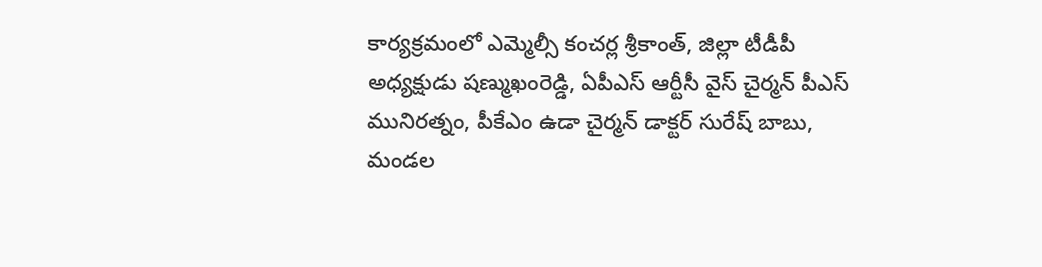కార్యక్రమంలో ఎమ్మెల్సీ కంచర్ల శ్రీకాంత్, జిల్లా టీడీపీ అధ్యక్షుడు షణ్ముఖంరెడ్డి, ఏపీఎస్ ఆర్టీసీ వైస్ చైర్మన్ పీఎస్ మునిరత్నం, పీకేఎం ఉడా చైర్మన్ డాక్టర్ సురేష్ బాబు, మండల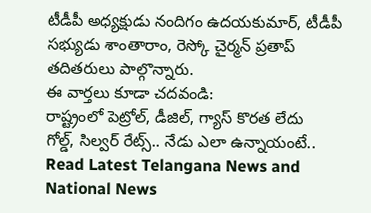టీడీపీ అధ్యక్షుడు నందిగం ఉదయకుమార్, టీడీపీ సభ్యుడు శాంతారాం, రెస్కో చైర్మన్ ప్రతాప్ తదితరులు పాల్గొన్నారు.
ఈ వార్తలు కూడా చదవండి:
రాష్ట్రంలో పెట్రోల్, డీజిల్, గ్యాస్ కొరత లేదు
గోల్డ్, సిల్వర్ రేట్స్.. నేడు ఎలా ఉన్నాయంటే..
Read Latest Telangana News and National News